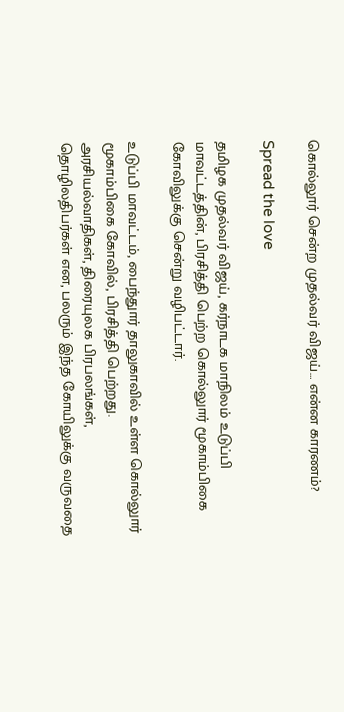கொல்லூர் சென்ற முதல்வர் விஜய்… என்ன காரணம்?

Spread the love

தமிழக முதல்வர் விஜய், கர்நாடக மாநிலம் உடுப்பி மாவட்டத்தின், பிரசித்தி பெற்ற கொல்லுார் மூகாம்பிகை கோவிலுக்கு சென்று வழிபட்டார்.

உடுப்பி மாவட்டம், பைந்துார் தாலுகாவில் உள்ள கொல்லுார் மூகாம்பிகை கோவில், பிரசித்தி பெற்றது. அரசியல்வாதிகள், திரையுலக பிரபலங்கள், தொழிலதிபர்கள் என, பலரும் இந்த கோயிலுக்கு வருவதை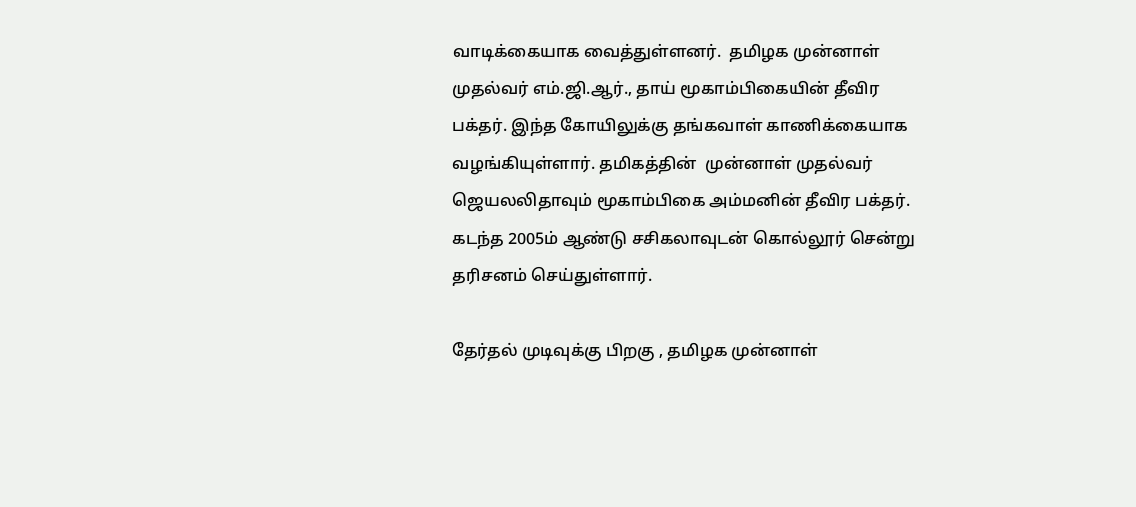வாடிக்கையாக வைத்துள்ளனர்.  தமிழக முன்னாள் முதல்வர் எம்.ஜி.ஆர்., தாய் மூகாம்பிகையின் தீவிர பக்தர். இந்த கோயிலுக்கு தங்கவாள் காணிக்கையாக வழங்கியுள்ளார். தமிகத்தின்  முன்னாள் முதல்வர் ஜெயலலிதாவும் மூகாம்பிகை அம்மனின் தீவிர பக்தர். கடந்த 2005ம் ஆண்டு சசிகலாவுடன் கொல்லூர் சென்று தரிசனம் செய்துள்ளார்.

தேர்தல் முடிவுக்கு பிறகு , தமிழக முன்னாள்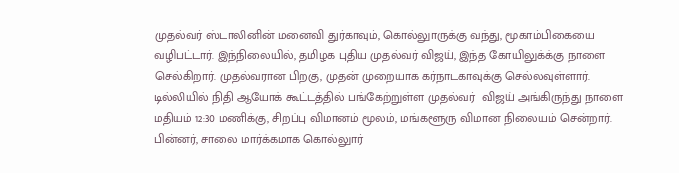முதல்வர் ஸ்டாலினின் மனைவி துர்காவும், கொல்லுாருக்கு வந்து, மூகாம்பிகையை வழிபட்டார். இந்நிலையில், தமிழக புதிய முதல்வர் விஜய், இந்த கோயிலுக்க்கு நாளை செல்கிறார். முதல்வரான பிறகு, முதன் முறையாக கர்நாடகாவுக்கு செல்லவுள்ளார். டில்லியில் நிதி ஆயோக் கூட்டத்தில் பங்கேற்றுள்ள முதல்வர்  விஜய் அங்கிருந்து நாளை மதியம் 12:30 மணிக்கு, சிறப்பு விமானம் மூலம், மங்களூரு விமான நிலையம் சென்றார். பின்னர், சாலை மார்க்கமாக கொல்லுார்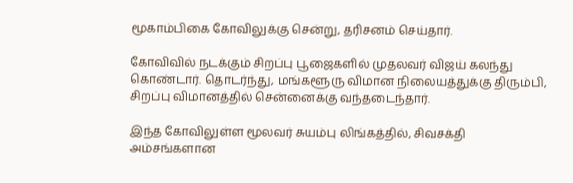மூகாம்பிகை கோவிலுக்கு சென்று, தரிசனம் செய்தார்.

கோவிவில் நடக்கும் சிறப்பு பூஜைகளில் முதலவர் விஜய் கலந்து கொண்டார். தொடர்ந்து, மங்களூரு விமான நிலையத்துக்கு திரும்பி, சிறப்பு விமானத்தில் சென்னைக்கு வந்தடைந்தார்.

இந்த கோவிலுள்ள மூலவர் சுயம்பு லிங்கத்தில், சிவசக்தி அம்சங்களான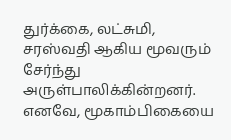துர்க்கை, லட்சுமி, சரஸ்வதி ஆகிய மூவரும் சேர்ந்து அருள்பாலிக்கின்றனர். எனவே, மூகாம்பிகையை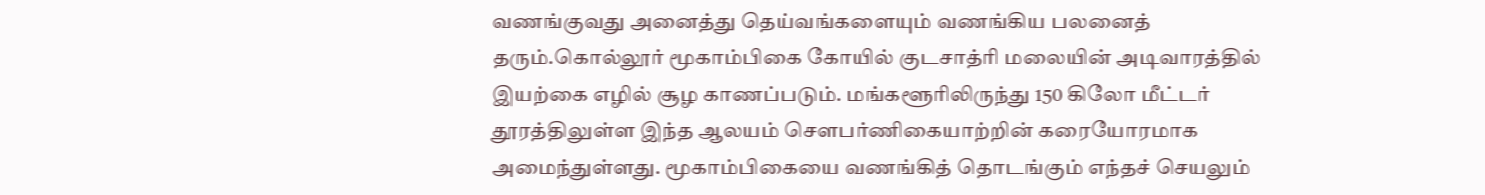வணங்குவது அனைத்து தெய்வங்களையும் வணங்கிய பலனைத் தரும்.கொல்லூர் மூகாம்பிகை கோயில் குடசாத்ரி மலையின் அடிவாரத்தில் இயற்கை எழில் சூழ காணப்படும். மங்களூரிலிருந்து 150 கிலோ மீட்டர் தூரத்திலுள்ள இந்த ஆலயம் சௌபர்ணிகையாற்றின் கரையோரமாக அமைந்துள்ளது. மூகாம்பிகையை வணங்கித் தொடங்கும் எந்தச் செயலும்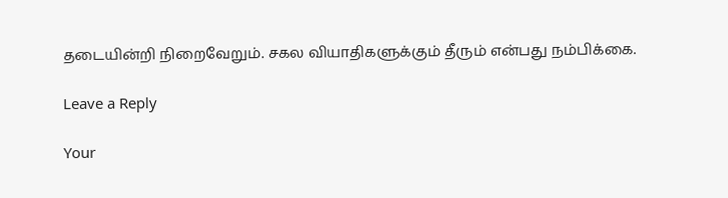தடையின்றி நிறைவேறும். சகல வியாதிகளுக்கும் தீரும் என்பது நம்பிக்கை.

Leave a Reply

Your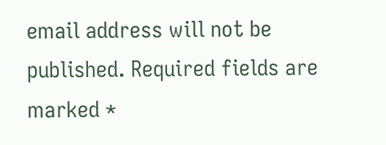email address will not be published. Required fields are marked *